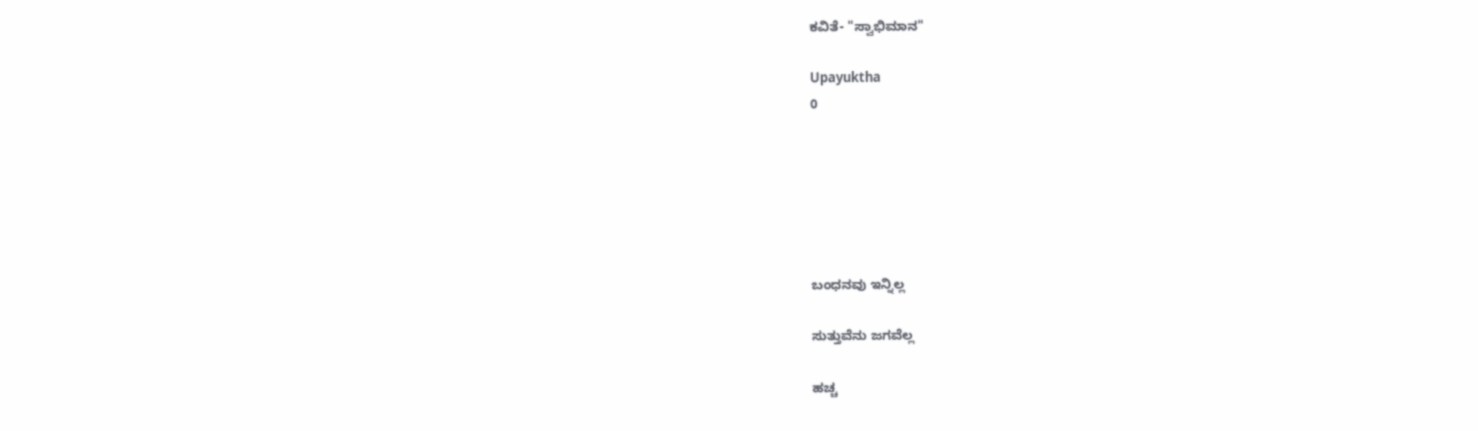ಕವಿತೆ- "ಸ್ವಾಭಿಮಾನ"

Upayuktha
0






ಬಂಧನವು ಇನ್ನಿಲ್ಲ

ಸುತ್ತುವೆನು ಜಗವೆಲ್ಲ

ಹಚ್ಚ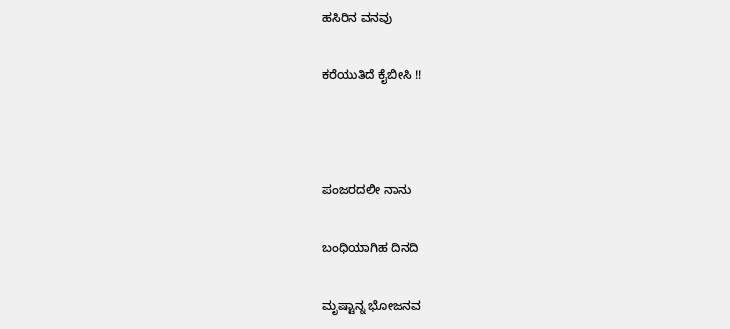ಹಸಿರಿನ ವನವು

ಕರೆಯುತಿದೆ ಕೈಬೀಸಿ !!



ಪಂಜರದಲೀ ನಾನು

ಬಂಧಿಯಾಗಿಹ ದಿನದಿ

ಮೃಷ್ಟಾನ್ನ ಭೋಜನವ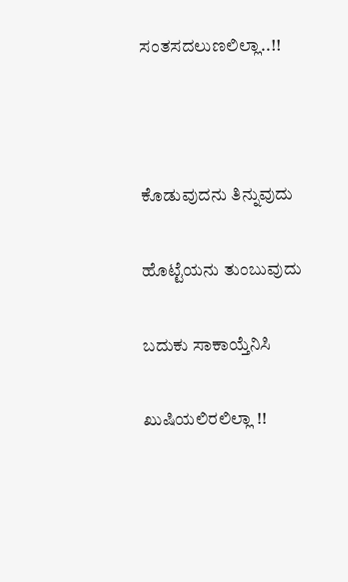ಸಂತಸದಲುಣಲಿಲ್ಲಾ..!!



ಕೊಡುವುದನು ತಿನ್ನುವುದು

ಹೊಟ್ಟೆಯನು ತುಂಬುವುದು

ಬದುಕು ಸಾಕಾಯ್ತೆನಿಸಿ

ಖುಷಿಯಲಿರಲಿಲ್ಲಾ !!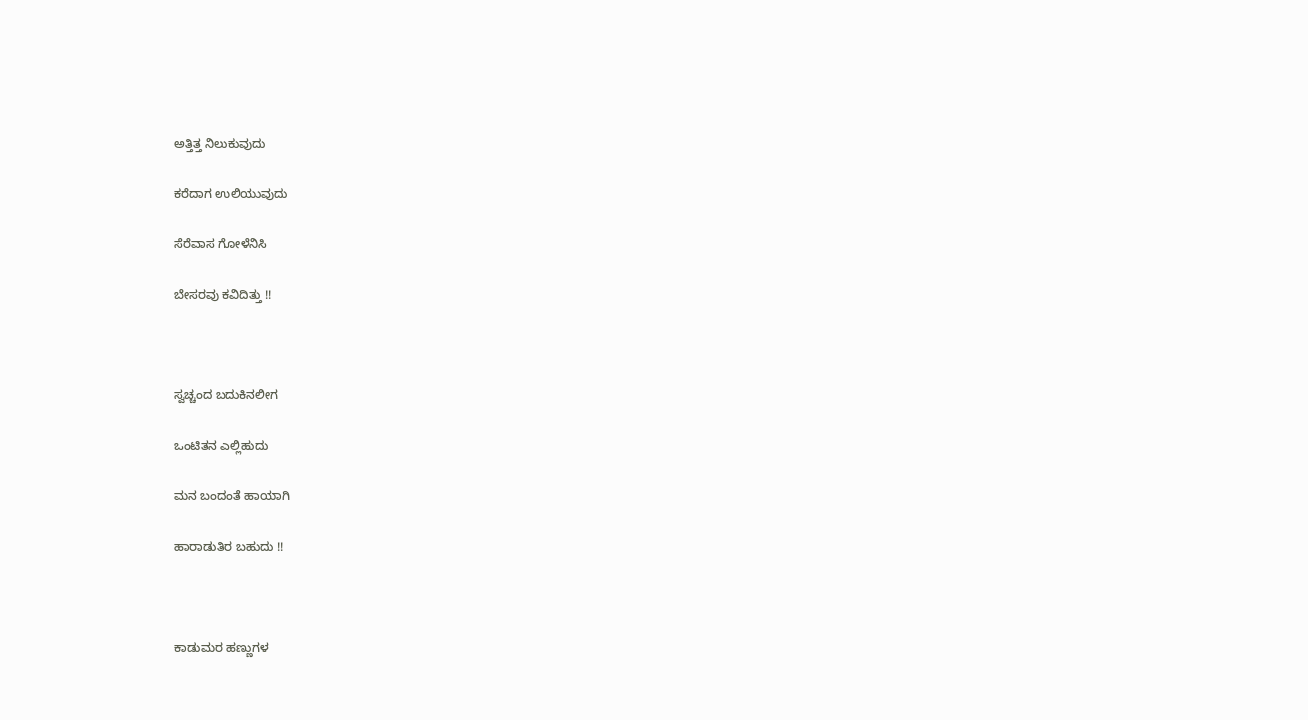ಅತ್ತಿತ್ತ ನಿಲುಕುವುದು

ಕರೆದಾಗ ಉಲಿಯುವುದು

ಸೆರೆವಾಸ ಗೋಳೆನಿಸಿ

ಬೇಸರವು ಕವಿದಿತ್ತು !!



ಸ್ವಚ್ಚಂದ ಬದುಕಿನಲೀಗ

ಒಂಟಿತನ ಎಲ್ಲಿಹುದು

ಮನ ಬಂದಂತೆ ಹಾಯಾಗಿ

ಹಾರಾಡುತಿರ ಬಹುದು !!



ಕಾಡುಮರ ಹಣ್ಣುಗಳ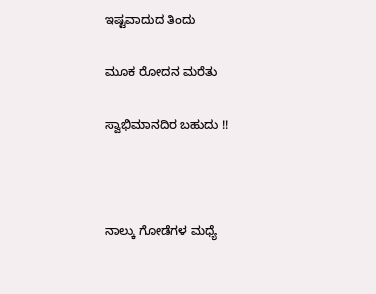ಇಷ್ಟವಾದುದ ತಿಂದು

ಮೂಕ ರೋದನ ಮರೆತು

ಸ್ವಾಭಿಮಾನದಿರ ಬಹುದು !!



ನಾಲ್ಕು ಗೋಡೆಗಳ ಮಧ್ಯೆ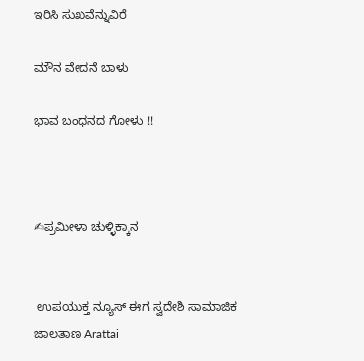ಇರಿಸಿ ಸುಖವೆನ್ನುವಿರೆ

ಮೌನ ವೇದನೆ ಬಾಳು

ಭಾವ ಬಂಧನದ ಗೋಳು !!



✍ಪ್ರಮೀಳಾ ಚುಳ್ಳಿಕ್ಕಾನ


 ಉಪಯುಕ್ತ ನ್ಯೂಸ್ ಈಗ ಸ್ವದೇಶಿ ಸಾಮಾಜಿಕ ಜಾಲತಾಣ Arattai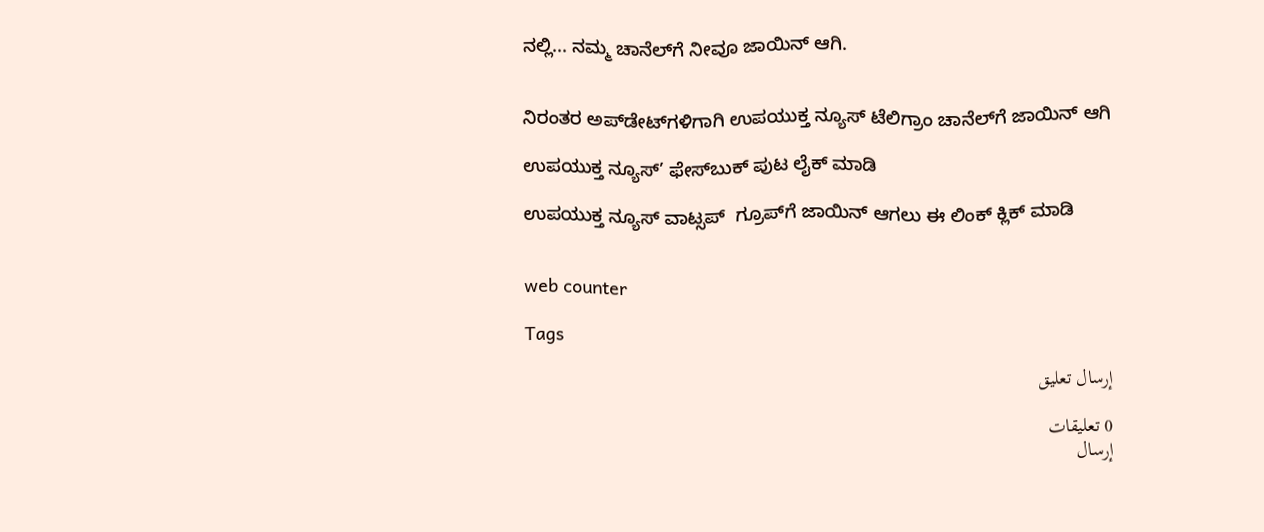ನಲ್ಲಿ... ನಮ್ಮ ಚಾನೆಲ್‌ಗೆ ನೀವೂ ಜಾಯಿನ್ ಆಗಿ.


ನಿರಂತರ ಅಪ್‌ಡೇಟ್‌ಗಳಿಗಾಗಿ ಉಪಯುಕ್ತ ನ್ಯೂಸ್‌ ಟೆಲಿಗ್ರಾಂ ಚಾನೆಲ್‌ಗೆ ಜಾಯಿನ್‌ ಆಗಿ

ಉಪಯುಕ್ತ ನ್ಯೂಸ್‌’ ಫೇಸ್‌ಬುಕ್ ಪುಟ ಲೈಕ್ ಮಾಡಿ

ಉಪಯುಕ್ತ ನ್ಯೂಸ್‌ ವಾಟ್ಸಪ್‌  ಗ್ರೂಪ್‌ಗೆ ಜಾಯಿನ್ ಆಗಲು ಈ ಲಿಂಕ್ ಕ್ಲಿಕ್ ಮಾಡಿ


web counter

Tags

إرسال تعليق

0 تعليقات
إرسال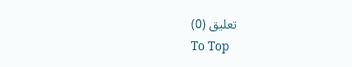تعليق (0)
To Top